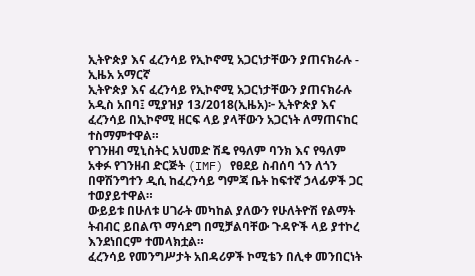ኢትዮጵያ እና ፈረንሳይ የኢኮኖሚ አጋርነታቸውን ያጠናክራሉ - ኢዜአ አማርኛ
ኢትዮጵያ እና ፈረንሳይ የኢኮኖሚ አጋርነታቸውን ያጠናክራሉ
አዲስ አበባ፤ ሚያዝያ 13/2018(ኢዜአ)፦ ኢትዮጵያ እና ፈረንሳይ በኢኮኖሚ ዘርፍ ላይ ያላቸውን አጋርነት ለማጠናከር ተስማምተዋል።
የገንዘብ ሚኒስትር አህመድ ሽዴ የዓለም ባንክ እና የዓለም አቀፉ የገንዘብ ድርጅት (IMF) የፀደይ ስብሰባ ጎን ለጎን በዋሽንግተን ዲሲ ከፈረንሳይ ግምጃ ቤት ከፍተኛ ኃላፊዎች ጋር ተወያይተዋል።
ውይይቱ በሁለቱ ሀገራት መካከል ያለውን የሁለትዮሽ የልማት ትብብር ይበልጥ ማሳደግ በሚቻልባቸው ጉዳዮች ላይ ያተኮረ እንደነበርም ተመላክቷል።
ፈረንሳይ የመንግሥታት አበዳሪዎች ኮሚቴን በሊቀ መንበርነት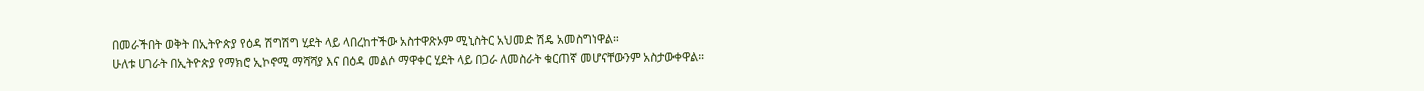በመራችበት ወቅት በኢትዮጵያ የዕዳ ሽግሽግ ሂደት ላይ ላበረከተችው አስተዋጽኦም ሚኒስትር አህመድ ሽዴ አመስግነዋል።
ሁለቱ ሀገራት በኢትዮጵያ የማክሮ ኢኮኖሚ ማሻሻያ እና በዕዳ መልሶ ማዋቀር ሂደት ላይ በጋራ ለመስራት ቁርጠኛ መሆናቸውንም አስታውቀዋል።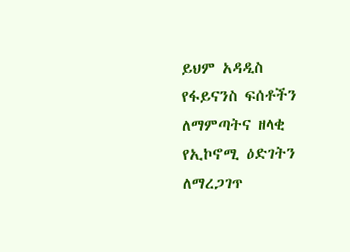ይህም አዳዲስ የፋይናንስ ፍሰቶችን ለማምጣትና ዘላቂ የኢኮኖሚ ዕድገትን ለማረጋገጥ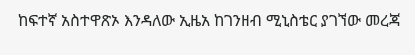ከፍተኛ አስተዋጽኦ እንዳለው ኢዜአ ከገንዘብ ሚኒስቴር ያገኘው መረጃ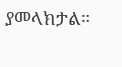ያመላክታል።